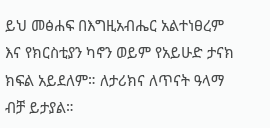ይህ መፅሐፍ በእግዚአብሔር አልተነፀረም እና የክርስቲያን ካኖን ወይም የአይሁድ ታናክ ክፍል አይደለም። ለታሪክና ለጥናት ዓላማ ብቻ ይታያል።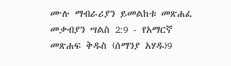ሙሉ ማብራሪያን ይመልከቱ መጽሐፈ መቃብያን ሣልስ 2:9 - የአማርኛ መጽሐፍ ቅዱስ (ሰማንያ አሃዱ)9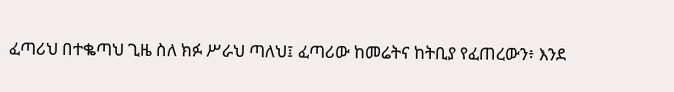ፈጣሪህ በተቈጣህ ጊዜ ስለ ክፉ ሥራህ ጣለህ፤ ፈጣሪው ከመሬትና ከትቢያ የፈጠረውን፥ እንደ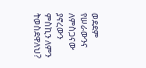ወደደም የሠራውንና ለምስጋናው ያኖረውን ምስኪን ለምን ትወስደዋለህ?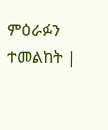ምዕራፉን ተመልከት |